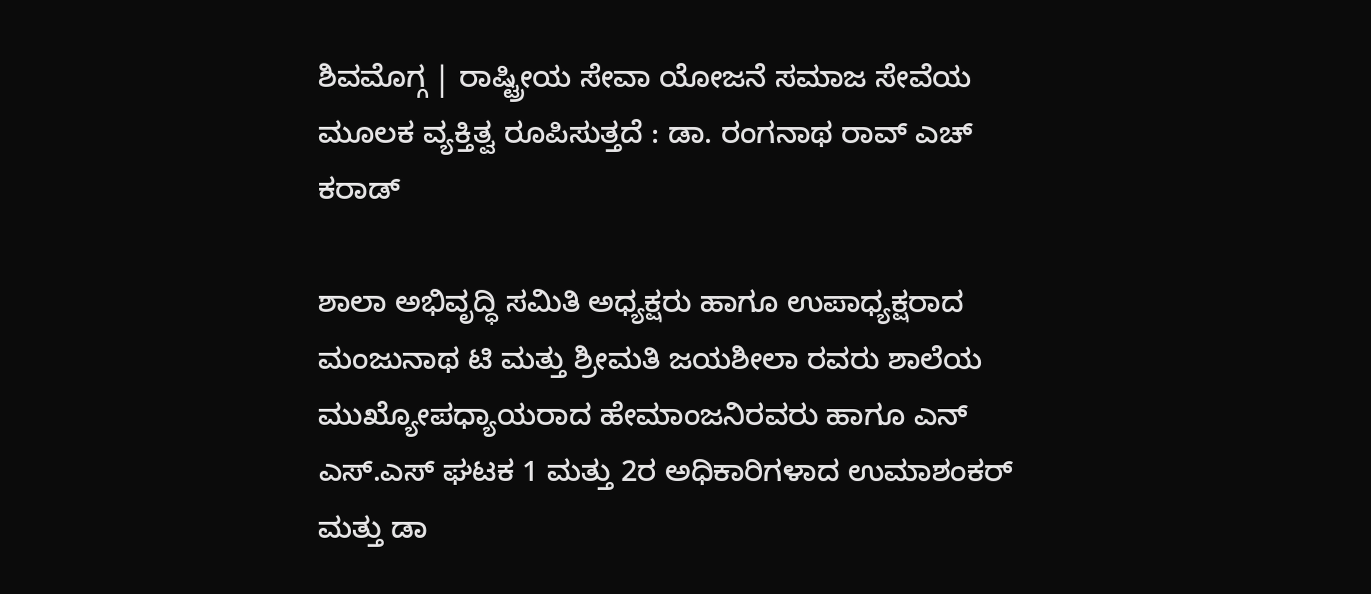ಶಿವಮೊಗ್ಗ | ರಾಷ್ಟ್ರೀಯ ಸೇವಾ ಯೋಜನೆ ಸಮಾಜ ಸೇವೆಯ ಮೂಲಕ ವ್ಯಕ್ತಿತ್ವ ರೂಪಿಸುತ್ತದೆ : ಡಾ. ರಂಗನಾಥ ರಾವ್ ಎಚ್ ಕರಾಡ್

ಶಾಲಾ ಅಭಿವೃದ್ಧಿ ಸಮಿತಿ ಅಧ್ಯಕ್ಷರು ಹಾಗೂ ಉಪಾಧ್ಯಕ್ಷರಾದ ಮಂಜುನಾಥ ಟಿ ಮತ್ತು ಶ್ರೀಮತಿ ಜಯಶೀಲಾ ರವರು ಶಾಲೆಯ ಮುಖ್ಯೋಪಧ್ಯಾಯರಾದ ಹೇಮಾಂಜನಿರವರು ಹಾಗೂ ಎನ್ ಎಸ್.ಎಸ್ ಘಟಕ 1 ಮತ್ತು 2ರ ಅಧಿಕಾರಿಗಳಾದ ಉಮಾಶಂಕರ್ ಮತ್ತು ಡಾ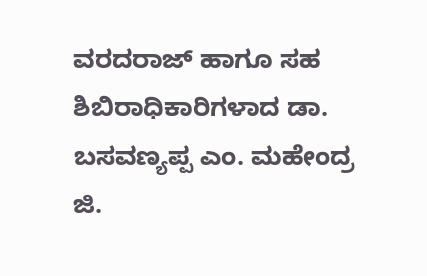ವರದರಾಜ್ ಹಾಗೂ ಸಹ ಶಿಬಿರಾಧಿಕಾರಿಗಳಾದ ಡಾ. ಬಸವಣ್ಯಪ್ಪ ಎಂ. ಮಹೇಂದ್ರ ಜಿ.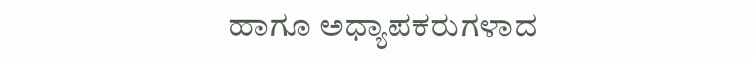ಹಾಗೂ ಅಧ್ಯಾಪಕರುಗಳಾದ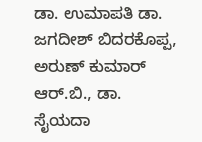ಡಾ. ಉಮಾಪತಿ ಡಾ. ಜಗದೀಶ್ ಬಿದರಕೊಪ್ಪ, ಅರುಣ್ ಕುಮಾರ್ ಆರ್.ಬಿ., ಡಾ. ಸೈಯದಾ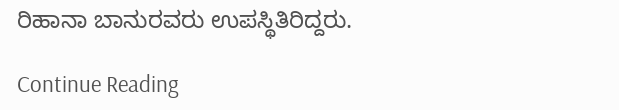ರಿಹಾನಾ ಬಾನುರವರು ಉಪಸ್ಥಿತಿರಿದ್ದರು.

Continue Reading